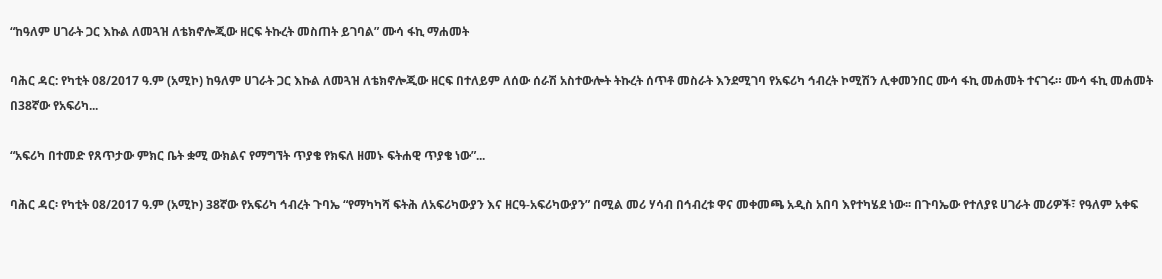“ከዓለም ሀገራት ጋር እኩል ለመጓዝ ለቴክኖሎጂው ዘርፍ ትኩረት መስጠት ይገባል” ሙሳ ፋኪ ማሐመት

ባሕር ዳር: የካቲት 08/2017 ዓ.ም (አሚኮ) ከዓለም ሀገራት ጋር እኩል ለመጓዝ ለቴክኖሎጂው ዘርፍ በተለይም ለሰው ሰራሽ አስተውሎት ትኩረት ሰጥቶ መስራት እንደሚገባ የአፍሪካ ኅብረት ኮሚሽን ሊቀመንበር ሙሳ ፋኪ መሐመት ተናገሩ። ሙሳ ፋኪ መሐመት በ38ኛው የአፍሪካ...

“አፍሪካ በተመድ የጸጥታው ምክር ቤት ቋሚ ውክልና የማግኘት ጥያቄ የክፍለ ዘመኑ ፍትሐዊ ጥያቄ ነው”...

ባሕር ዳር፡ የካቲት 08/2017 ዓ.ም (አሚኮ) 38ኛው የአፍሪካ ኅብረት ጉባኤ “የማካካሻ ፍትሕ ለአፍሪካውያን እና ዘርዓ-አፍሪካውያን” በሚል መሪ ሃሳብ በኅብረቱ ዋና መቀመጫ አዲስ አበባ እየተካሄደ ነው፡፡ በጉባኤው የተለያዩ ሀገራት መሪዎች፣ የዓለም አቀፍ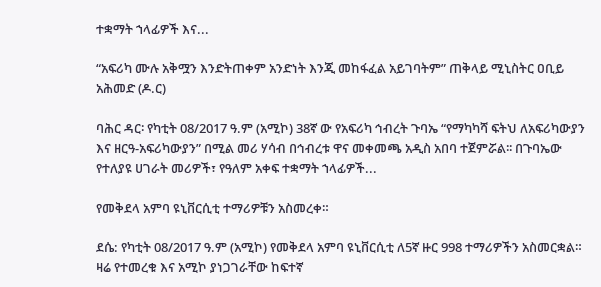ተቋማት ኀላፊዎች እና...

“አፍሪካ ሙሉ አቅሟን እንድትጠቀም አንድነት እንጂ መከፋፈል አይገባትም” ጠቅላይ ሚኒስትር ዐቢይ አሕመድ (ዶ.ር)

ባሕር ዳር፡ የካቲት 08/2017 ዓ.ም (አሚኮ) 38ኛ ው የአፍሪካ ኅብረት ጉባኤ “የማካካሻ ፍትህ ለአፍሪካውያን እና ዘርዓ-አፍሪካውያን” በሚል መሪ ሃሳብ በኅብረቱ ዋና መቀመጫ አዲስ አበባ ተጀምሯል፡፡ በጉባኤው የተለያዩ ሀገራት መሪዎች፣ የዓለም አቀፍ ተቋማት ኀላፊዎች...

የመቅደላ አምባ ዩኒቨርሲቲ ተማሪዎቹን አስመረቀ።

ደሴ: የካቲት 08/2017 ዓ.ም (አሚኮ) የመቅደላ አምባ ዩኒቨርሲቲ ለ5ኛ ዙር 998 ተማሪዎችን አስመርቋል። ዛሬ የተመረቁ እና አሚኮ ያነጋገራቸው ከፍተኛ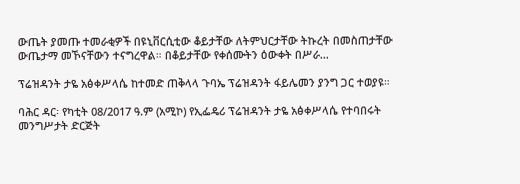ውጤት ያመጡ ተመራቂዎች በዩኒቨርሲቲው ቆይታቸው ለትምህርታቸው ትኩረት በመስጠታቸው ውጤታማ መኾናቸውን ተናግረዋል። በቆይታቸው የቀሰሙትን ዕውቀት በሥራ...

ፕሬዝዳንት ታዬ አፅቀሥላሴ ከተመድ ጠቅላላ ጉባኤ ፕሬዝዳንት ፋይሌመን ያንግ ጋር ተወያዩ።

ባሕር ዳር፡ የካቲት 08/2017 ዓ.ም (አሚኮ) የኢፌዴሪ ፕሬዝዳንት ታዬ አፅቀሥላሴ የተባበሩት መንግሥታት ድርጅት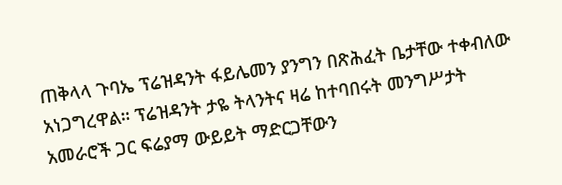ጠቅላላ ጉባኤ ፕሬዝዳንት ፋይሌመን ያንግን በጽሕፈት ቤታቸው ተቀብለው አነጋግረዋል። ፕሬዝዳንት ታዬ ትላንትና ዛሬ ከተባበሩት መንግሥታት አመራሮች ጋር ፍሬያማ ውይይት ማድርጋቸውን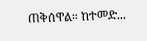ጠቅሰዋል። ከተመድ...